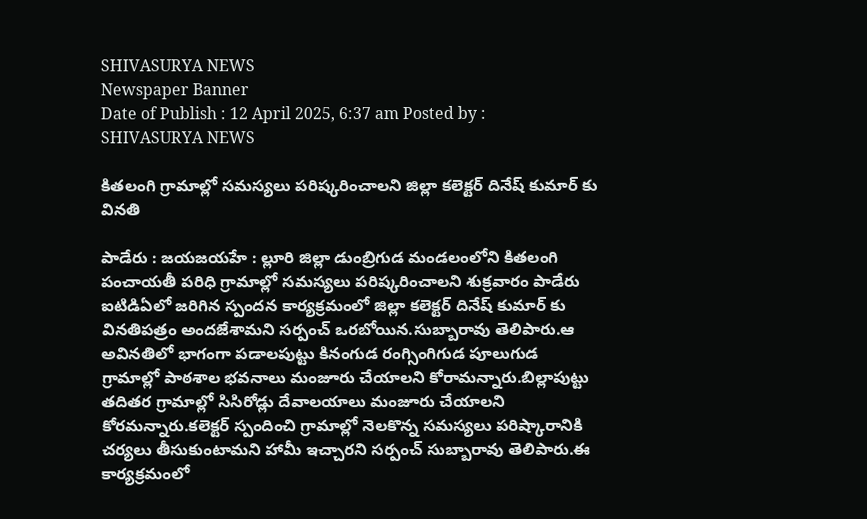SHIVASURYA NEWS
Newspaper Banner
Date of Publish : 12 April 2025, 6:37 am Posted by : SHIVASURYA NEWS

కితలంగి గ్రామాల్లో సమస్యలు పరిష్కరించాలని జిల్లా కలెక్టర్ దినేష్ కుమార్ కు వినతి

పాడేరు : జయజయహే : ల్లూరి జిల్లా డుంబ్రిగుడ మండలంలోని కితలంగి పంచాయతీ పరిధి గ్రామాల్లో సమస్యలు పరిష్కరించాలని శుక్రవారం పాడేరు ఐటిడిఏలో జరిగిన స్పందన కార్యక్రమంలో జిల్లా కలెక్టర్ దినేష్ కుమార్ కు వినతిపత్రం అందజేశామని సర్పంచ్ ఒరబోయిన.సుబ్బారావు తెలిపారు.ఆ అవినతిలో భాగంగా పడాలపుట్టు కినంగుడ రంగ్సింగిగుడ పూలుగుడ గ్రామాల్లో పాఠశాల భవనాలు మంజూరు చేయాలని కోరామన్నారు.బిల్లాపుట్టు తదితర గ్రామాల్లో సిసిరోడ్లు దేవాలయాలు మంజూరు చేయాలని కోరమన్నారు.కలెక్టర్ స్పందించి గ్రామాల్లో నెలకొన్న సమస్యలు పరిష్కారానికి చర్యలు తీసుకుంటామని హామీ ఇచ్చారని సర్పంచ్ సుబ్బారావు తెలిపారు.ఈ కార్యక్రమంలో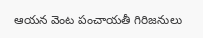ఆయన వెంట పంచాయతీ గిరిజనులు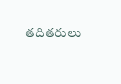తదితరులు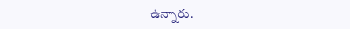ఉన్నారు.